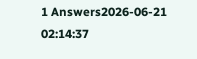1 Answers2026-06-21 02:14:37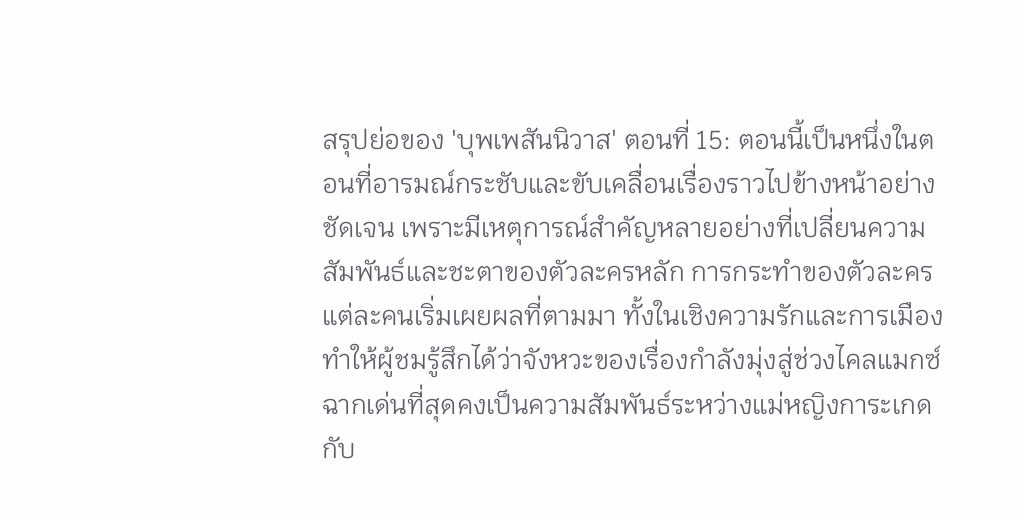สรุปย่อของ 'บุพเพสันนิวาส' ตอนที่ 15: ตอนนี้เป็นหนึ่งในตอนที่อารมณ์กระชับและขับเคลื่อนเรื่องราวไปข้างหน้าอย่างชัดเจน เพราะมีเหตุการณ์สำคัญหลายอย่างที่เปลี่ยนความสัมพันธ์และชะตาของตัวละครหลัก การกระทำของตัวละครแต่ละคนเริ่มเผยผลที่ตามมา ทั้งในเชิงความรักและการเมือง ทำให้ผู้ชมรู้สึกได้ว่าจังหวะของเรื่องกำลังมุ่งสู่ช่วงไคลแมกซ์
ฉากเด่นที่สุดคงเป็นความสัมพันธ์ระหว่างแม่หญิงการะเกดกับ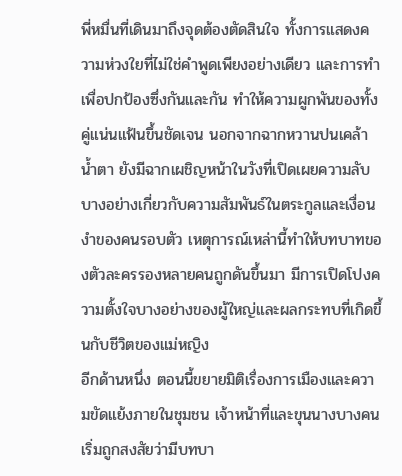พี่หมื่นที่เดินมาถึงจุดต้องตัดสินใจ ทั้งการแสดงความห่วงใยที่ไม่ใช่คำพูดเพียงอย่างเดียว และการทำเพื่อปกป้องซึ่งกันและกัน ทำให้ความผูกพันของทั้งคู่แน่นแฟ้นขึ้นชัดเจน นอกจากฉากหวานปนเคล้าน้ำตา ยังมีฉากเผชิญหน้าในวังที่เปิดเผยความลับบางอย่างเกี่ยวกับความสัมพันธ์ในตระกูลและเงื่อนงำของคนรอบตัว เหตุการณ์เหล่านี้ทำให้บทบาทของตัวละครรองหลายคนถูกดันขึ้นมา มีการเปิดโปงความตั้งใจบางอย่างของผู้ใหญ่และผลกระทบที่เกิดขึ้นกับชีวิตของแม่หญิง
อีกด้านหนึ่ง ตอนนี้ขยายมิติเรื่องการเมืองและความขัดแย้งภายในชุมชน เจ้าหน้าที่และขุนนางบางคนเริ่มถูกสงสัยว่ามีบทบา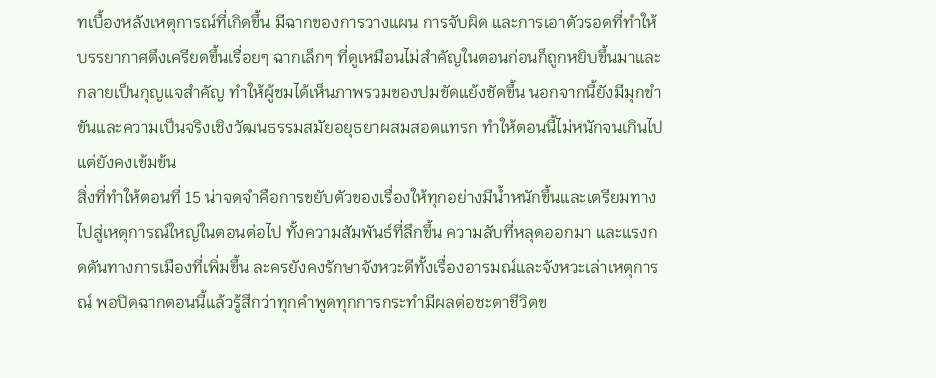ทเบื้องหลังเหตุการณ์ที่เกิดขึ้น มีฉากของการวางแผน การจับผิด และการเอาตัวรอดที่ทำให้บรรยากาศตึงเครียดขึ้นเรื่อยๆ ฉากเล็กๆ ที่ดูเหมือนไม่สำคัญในตอนก่อนก็ถูกหยิบขึ้นมาและกลายเป็นกุญแจสำคัญ ทำให้ผู้ชมได้เห็นภาพรวมของปมขัดแย้งชัดขึ้น นอกจากนี้ยังมีมุกขำขันและความเป็นจริงเชิงวัฒนธรรมสมัยอยุธยาผสมสอดแทรก ทำให้ตอนนี้ไม่หนักจนเกินไปแต่ยังคงเข้มข้น
สิ่งที่ทำให้ตอนที่ 15 น่าจดจำคือการขยับตัวของเรื่องให้ทุกอย่างมีน้ำหนักขึ้นและเตรียมทางไปสู่เหตุการณ์ใหญ่ในตอนต่อไป ทั้งความสัมพันธ์ที่ลึกขึ้น ความลับที่หลุดออกมา และแรงกดดันทางการเมืองที่เพิ่มขึ้น ละครยังคงรักษาจังหวะดีทั้งเรื่องอารมณ์และจังหวะเล่าเหตุการณ์ พอปิดฉากตอนนี้แล้วรู้สึกว่าทุกคำพูดทุกการกระทำมีผลต่อชะตาชีวิตข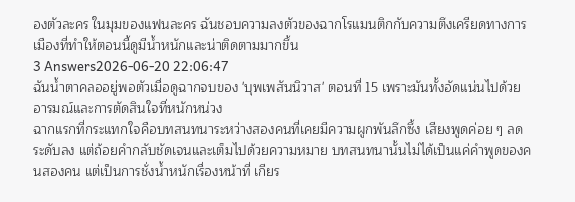องตัวละคร ในมุมของแฟนละคร ฉันชอบความลงตัวของฉากโรแมนติกกับความตึงเครียดทางการเมืองที่ทำให้ตอนนี้ดูมีน้ำหนักและน่าติดตามมากขึ้น
3 Answers2026-06-20 22:06:47
ฉันน้ำตาคลออยู่พอตัวเมื่อดูฉากจบของ 'บุพเพสันนิวาส' ตอนที่ 15 เพราะมันทั้งอัดแน่นไปด้วยอารมณ์และการตัดสินใจที่หนักหน่วง
ฉากแรกที่กระแทกใจคือบทสนทนาระหว่างสองคนที่เคยมีความผูกพันลึกซึ้ง เสียงพูดค่อย ๆ ลดระดับลง แต่ถ้อยคำกลับชัดเจนและเต็มไปด้วยความหมาย บทสนทนานั้นไม่ได้เป็นแค่คำพูดของคนสองคน แต่เป็นการชั่งน้ำหนักเรื่องหน้าที่ เกียร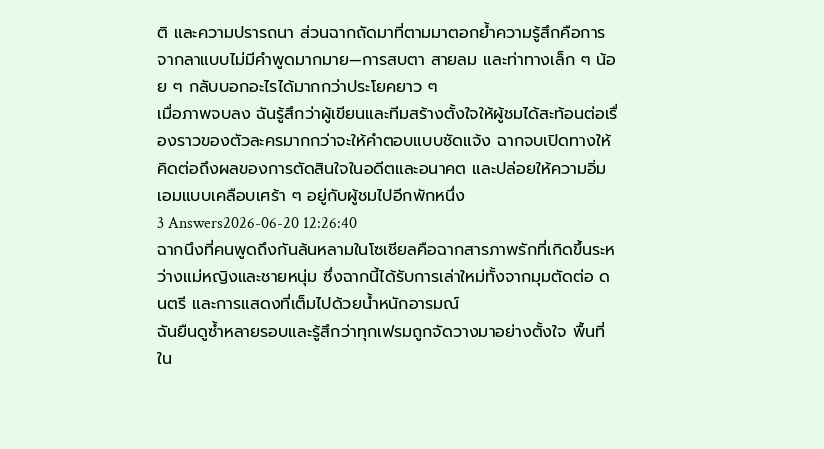ติ และความปรารถนา ส่วนฉากถัดมาที่ตามมาตอกย้ำความรู้สึกคือการจากลาแบบไม่มีคำพูดมากมาย—การสบตา สายลม และท่าทางเล็ก ๆ น้อย ๆ กลับบอกอะไรได้มากกว่าประโยคยาว ๆ
เมื่อภาพจบลง ฉันรู้สึกว่าผู้เขียนและทีมสร้างตั้งใจให้ผู้ชมได้สะท้อนต่อเรื่องราวของตัวละครมากกว่าจะให้คำตอบแบบชัดแจ้ง ฉากจบเปิดทางให้คิดต่อถึงผลของการตัดสินใจในอดีตและอนาคต และปล่อยให้ความอิ่มเอมแบบเคลือบเศร้า ๆ อยู่กับผู้ชมไปอีกพักหนึ่ง
3 Answers2026-06-20 12:26:40
ฉากนึงที่คนพูดถึงกันล้นหลามในโซเชียลคือฉากสารภาพรักที่เกิดขึ้นระหว่างแม่หญิงและชายหนุ่ม ซึ่งฉากนี้ได้รับการเล่าใหม่ทั้งจากมุมตัดต่อ ดนตรี และการแสดงที่เต็มไปด้วยน้ำหนักอารมณ์
ฉันยืนดูซ้ำหลายรอบและรู้สึกว่าทุกเฟรมถูกจัดวางมาอย่างตั้งใจ พื้นที่ใน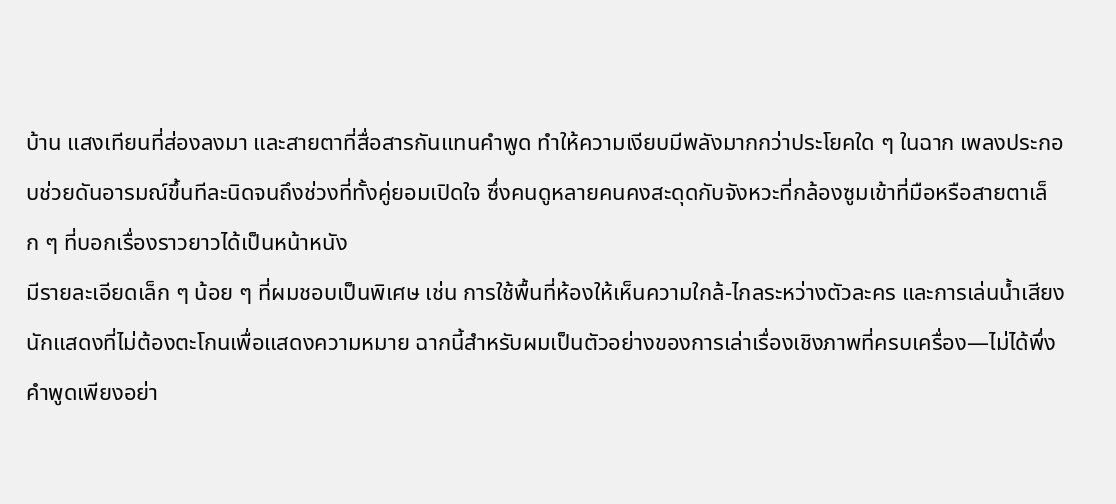บ้าน แสงเทียนที่ส่องลงมา และสายตาที่สื่อสารกันแทนคำพูด ทำให้ความเงียบมีพลังมากกว่าประโยคใด ๆ ในฉาก เพลงประกอบช่วยดันอารมณ์ขึ้นทีละนิดจนถึงช่วงที่ทั้งคู่ยอมเปิดใจ ซึ่งคนดูหลายคนคงสะดุดกับจังหวะที่กล้องซูมเข้าที่มือหรือสายตาเล็ก ๆ ที่บอกเรื่องราวยาวได้เป็นหน้าหนัง
มีรายละเอียดเล็ก ๆ น้อย ๆ ที่ผมชอบเป็นพิเศษ เช่น การใช้พื้นที่ห้องให้เห็นความใกล้-ไกลระหว่างตัวละคร และการเล่นน้ำเสียงนักแสดงที่ไม่ต้องตะโกนเพื่อแสดงความหมาย ฉากนี้สำหรับผมเป็นตัวอย่างของการเล่าเรื่องเชิงภาพที่ครบเครื่อง—ไม่ได้พึ่งคำพูดเพียงอย่า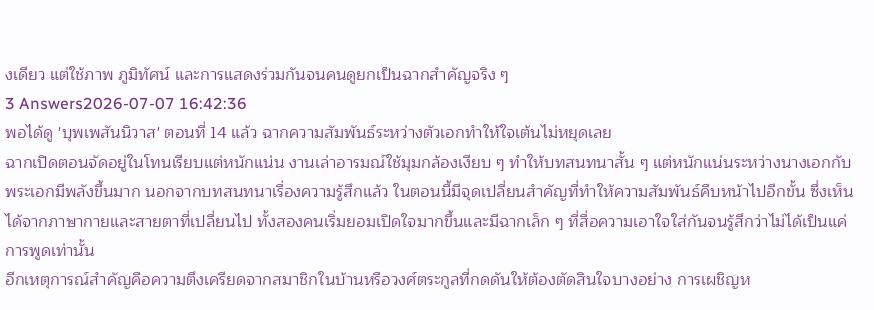งเดียว แต่ใช้ภาพ ภูมิทัศน์ และการแสดงร่วมกันจนคนดูยกเป็นฉากสำคัญจริง ๆ
3 Answers2026-07-07 16:42:36
พอได้ดู 'บุพเพสันนิวาส' ตอนที่ 14 แล้ว ฉากความสัมพันธ์ระหว่างตัวเอกทำให้ใจเต้นไม่หยุดเลย
ฉากเปิดตอนจัดอยู่ในโทนเรียบแต่หนักแน่น งานเล่าอารมณ์ใช้มุมกล้องเงียบ ๆ ทำให้บทสนทนาสั้น ๆ แต่หนักแน่นระหว่างนางเอกกับพระเอกมีพลังขึ้นมาก นอกจากบทสนทนาเรื่องความรู้สึกแล้ว ในตอนนี้มีจุดเปลี่ยนสำคัญที่ทำให้ความสัมพันธ์คืบหน้าไปอีกขั้น ซึ่งเห็นได้จากภาษากายและสายตาที่เปลี่ยนไป ทั้งสองคนเริ่มยอมเปิดใจมากขึ้นและมีฉากเล็ก ๆ ที่สื่อความเอาใจใส่กันจนรู้สึกว่าไม่ได้เป็นแค่การพูดเท่านั้น
อีกเหตุการณ์สำคัญคือความตึงเครียดจากสมาชิกในบ้านหรือวงศ์ตระกูลที่กดดันให้ต้องตัดสินใจบางอย่าง การเผชิญห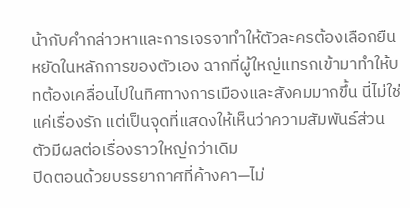น้ากับคำกล่าวหาและการเจรจาทำให้ตัวละครต้องเลือกยืนหยัดในหลักการของตัวเอง ฉากที่ผู้ใหญ่แทรกเข้ามาทำให้บทต้องเคลื่อนไปในทิศทางการเมืองและสังคมมากขึ้น นี่ไม่ใช่แค่เรื่องรัก แต่เป็นจุดที่แสดงให้เห็นว่าความสัมพันธ์ส่วนตัวมีผลต่อเรื่องราวใหญ่กว่าเดิม
ปิดตอนด้วยบรรยากาศที่ค้างคา—ไม่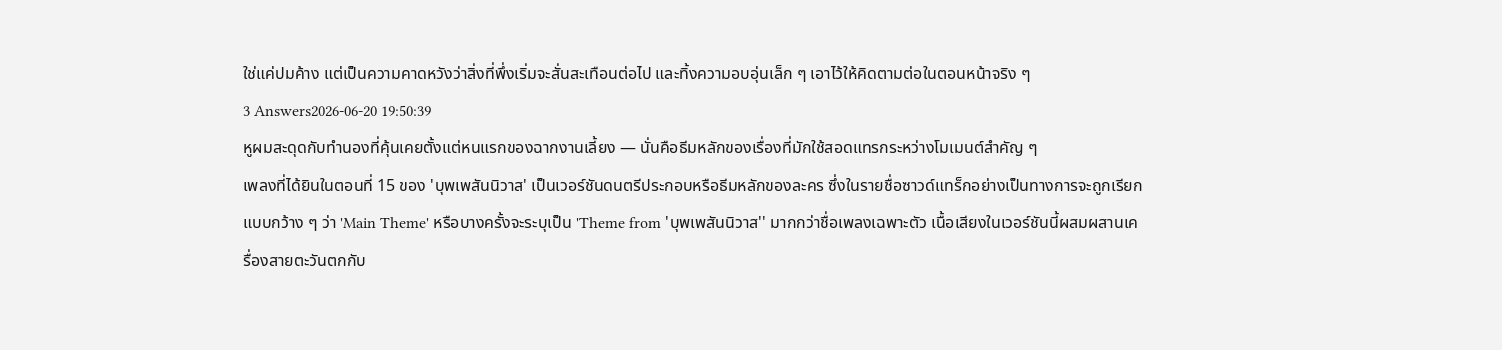ใช่แค่ปมค้าง แต่เป็นความคาดหวังว่าสิ่งที่พึ่งเริ่มจะสั่นสะเทือนต่อไป และทิ้งความอบอุ่นเล็ก ๆ เอาไว้ให้คิดตามต่อในตอนหน้าจริง ๆ
3 Answers2026-06-20 19:50:39
หูผมสะดุดกับทำนองที่คุ้นเคยตั้งแต่หนแรกของฉากงานเลี้ยง — นั่นคือธีมหลักของเรื่องที่มักใช้สอดแทรกระหว่างโมเมนต์สำคัญ ๆ
เพลงที่ได้ยินในตอนที่ 15 ของ 'บุพเพสันนิวาส' เป็นเวอร์ชันดนตรีประกอบหรือธีมหลักของละคร ซึ่งในรายชื่อซาวด์แทร็กอย่างเป็นทางการจะถูกเรียกแบบกว้าง ๆ ว่า 'Main Theme' หรือบางครั้งจะระบุเป็น 'Theme from 'บุพเพสันนิวาส'' มากกว่าชื่อเพลงเฉพาะตัว เนื้อเสียงในเวอร์ชันนี้ผสมผสานเครื่องสายตะวันตกกับ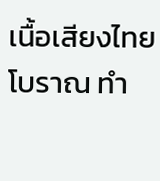เนื้อเสียงไทยโบราณ ทำ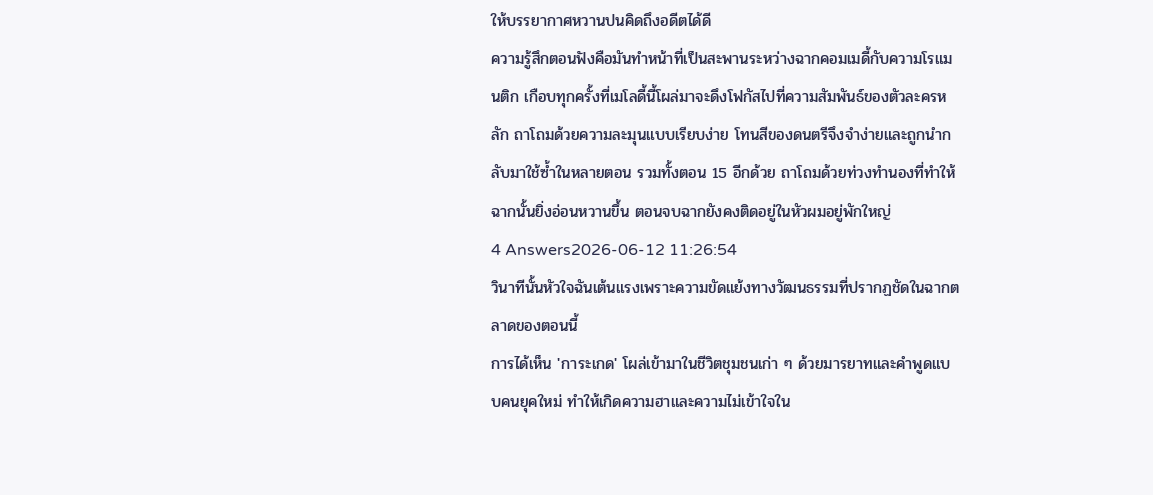ให้บรรยากาศหวานปนคิดถึงอดีตได้ดี
ความรู้สึกตอนฟังคือมันทำหน้าที่เป็นสะพานระหว่างฉากคอมเมดี้กับความโรแมนติก เกือบทุกครั้งที่เมโลดี้นี้โผล่มาจะดึงโฟกัสไปที่ความสัมพันธ์ของตัวละครหลัก ถาโถมด้วยความละมุนแบบเรียบง่าย โทนสีของดนตรีจึงจำง่ายและถูกนำกลับมาใช้ซ้ำในหลายตอน รวมทั้งตอน 15 อีกด้วย ถาโถมด้วยท่วงทำนองที่ทำให้ฉากนั้นยิ่งอ่อนหวานขึ้น ตอนจบฉากยังคงติดอยู่ในหัวผมอยู่พักใหญ่
4 Answers2026-06-12 11:26:54
วินาทีนั้นหัวใจฉันเต้นแรงเพราะความขัดแย้งทางวัฒนธรรมที่ปรากฏชัดในฉากตลาดของตอนนี้
การได้เห็น 'การะเกด' โผล่เข้ามาในชีวิตชุมชนเก่า ๆ ด้วยมารยาทและคำพูดแบบคนยุคใหม่ ทำให้เกิดความฮาและความไม่เข้าใจใน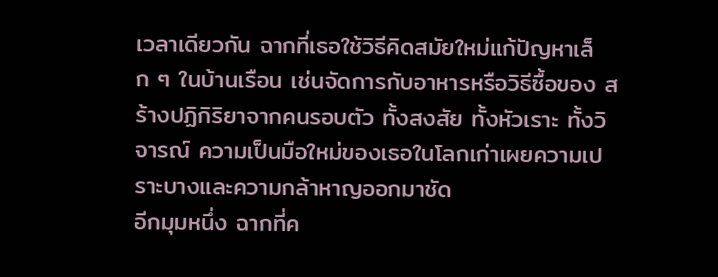เวลาเดียวกัน ฉากที่เธอใช้วิธีคิดสมัยใหม่แก้ปัญหาเล็ก ๆ ในบ้านเรือน เช่นจัดการกับอาหารหรือวิธีซื้อของ สร้างปฏิกิริยาจากคนรอบตัว ทั้งสงสัย ทั้งหัวเราะ ทั้งวิจารณ์ ความเป็นมือใหม่ของเธอในโลกเก่าเผยความเปราะบางและความกล้าหาญออกมาชัด
อีกมุมหนึ่ง ฉากที่ค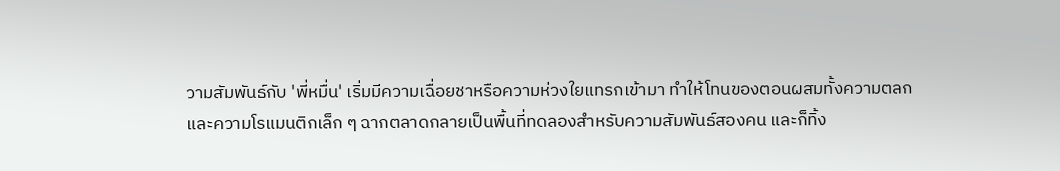วามสัมพันธ์กับ 'พี่หมื่น' เริ่มมีความเฉื่อยชาหรือความห่วงใยแทรกเข้ามา ทำให้โทนของตอนผสมทั้งความตลกและความโรแมนติกเล็ก ๆ ฉากตลาดกลายเป็นพื้นที่ทดลองสำหรับความสัมพันธ์สองคน และก็ทิ้ง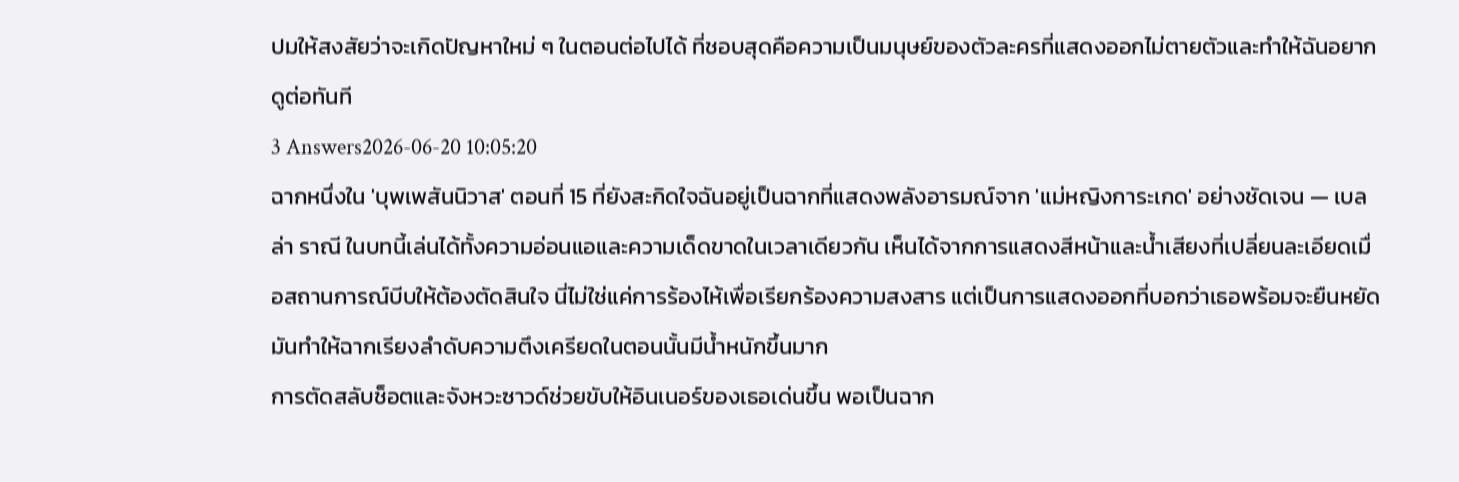ปมให้สงสัยว่าจะเกิดปัญหาใหม่ ๆ ในตอนต่อไปได้ ที่ชอบสุดคือความเป็นมนุษย์ของตัวละครที่แสดงออกไม่ตายตัวและทำให้ฉันอยากดูต่อทันที
3 Answers2026-06-20 10:05:20
ฉากหนึ่งใน 'บุพเพสันนิวาส' ตอนที่ 15 ที่ยังสะกิดใจฉันอยู่เป็นฉากที่แสดงพลังอารมณ์จาก 'แม่หญิงการะเกด' อย่างชัดเจน — เบลล่า ราณี ในบทนี้เล่นได้ทั้งความอ่อนแอและความเด็ดขาดในเวลาเดียวกัน เห็นได้จากการแสดงสีหน้าและน้ำเสียงที่เปลี่ยนละเอียดเมื่อสถานการณ์บีบให้ต้องตัดสินใจ นี่ไม่ใช่แค่การร้องไห้เพื่อเรียกร้องความสงสาร แต่เป็นการแสดงออกที่บอกว่าเธอพร้อมจะยืนหยัด มันทำให้ฉากเรียงลำดับความตึงเครียดในตอนนั้นมีน้ำหนักขึ้นมาก
การตัดสลับช็อตและจังหวะซาวด์ช่วยขับให้อินเนอร์ของเธอเด่นขึ้น พอเป็นฉาก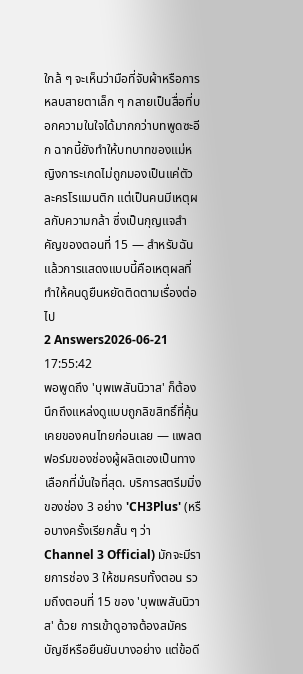ใกล้ ๆ จะเห็นว่ามือที่จับผ้าหรือการหลบสายตาเล็ก ๆ กลายเป็นสื่อที่บอกความในใจได้มากกว่าบทพูดซะอีก ฉากนี้ยังทำให้บทบาทของแม่หญิงการะเกดไม่ถูกมองเป็นแค่ตัวละครโรแมนติก แต่เป็นคนมีเหตุผลกับความกล้า ซึ่งเป็นกุญแจสำคัญของตอนที่ 15 — สำหรับฉันแล้วการแสดงแบบนี้คือเหตุผลที่ทำให้คนดูยืนหยัดติดตามเรื่องต่อไป
2 Answers2026-06-21 17:55:42
พอพูดถึง 'บุพเพสันนิวาส' ก็ต้องนึกถึงแหล่งดูแบบถูกลิขสิทธิ์ที่คุ้นเคยของคนไทยก่อนเลย — แพลตฟอร์มของช่องผู้ผลิตเองเป็นทางเลือกที่มั่นใจที่สุด. บริการสตรีมมิ่งของช่อง 3 อย่าง 'CH3Plus' (หรือบางครั้งเรียกสั้น ๆ ว่า Channel 3 Official) มักจะมีรายการช่อง 3 ให้ชมครบทั้งตอน รวมถึงตอนที่ 15 ของ 'บุพเพสันนิวาส' ด้วย การเข้าดูอาจต้องสมัครบัญชีหรือยืนยันบางอย่าง แต่ข้อดี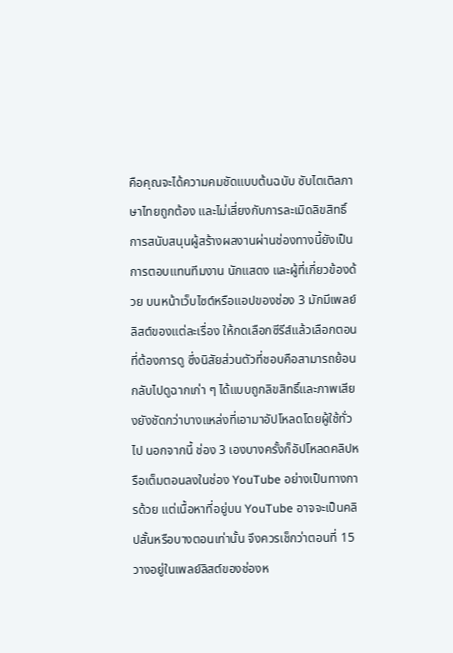คือคุณจะได้ความคมชัดแบบต้นฉบับ ซับไตเติลภาษาไทยถูกต้อง และไม่เสี่ยงกับการละเมิดลิขสิทธิ์ การสนับสนุนผู้สร้างผลงานผ่านช่องทางนี้ยังเป็นการตอบแทนทีมงาน นักแสดง และผู้ที่เกี่ยวข้องด้วย บนหน้าเว็บไซต์หรือแอปของช่อง 3 มักมีเพลย์ลิสต์ของแต่ละเรื่อง ให้กดเลือกซีรีส์แล้วเลือกตอนที่ต้องการดู ซึ่งนิสัยส่วนตัวที่ชอบคือสามารถย้อนกลับไปดูฉากเก่า ๆ ได้แบบถูกลิขสิทธิ์และภาพเสียงยังชัดกว่าบางแหล่งที่เอามาอัปโหลดโดยผู้ใช้ทั่วไป นอกจากนี้ ช่อง 3 เองบางครั้งก็อัปโหลดคลิปหรือเต็มตอนลงในช่อง YouTube อย่างเป็นทางการด้วย แต่เนื้อหาที่อยู่บน YouTube อาจจะเป็นคลิปสั้นหรือบางตอนเท่านั้น จึงควรเช็กว่าตอนที่ 15 วางอยู่ในเพลย์ลิสต์ของช่องห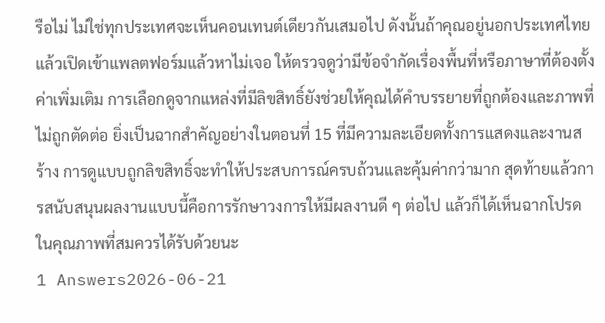รือไม่ ไม่ใช่ทุกประเทศจะเห็นคอนเทนต์เดียวกันเสมอไป ดังนั้นถ้าคุณอยู่นอกประเทศไทยแล้วเปิดเข้าแพลตฟอร์มแล้วหาไม่เจอ ให้ตรวจดูว่ามีข้อจำกัดเรื่องพื้นที่หรือภาษาที่ต้องตั้งค่าเพิ่มเติม การเลือกดูจากแหล่งที่มีลิขสิทธิ์ยังช่วยให้คุณได้คำบรรยายที่ถูกต้องและภาพที่ไม่ถูกตัดต่อ ยิ่งเป็นฉากสำคัญอย่างในตอนที่ 15 ที่มีความละเอียดทั้งการแสดงและงานสร้าง การดูแบบถูกลิขสิทธิ์จะทำให้ประสบการณ์ครบถ้วนและคุ้มค่ากว่ามาก สุดท้ายแล้วการสนับสนุนผลงานแบบนี้คือการรักษาวงการให้มีผลงานดี ๆ ต่อไป แล้วก็ได้เห็นฉากโปรดในคุณภาพที่สมควรได้รับด้วยนะ
1 Answers2026-06-21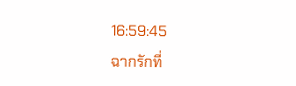16:59:45
ฉากรักที่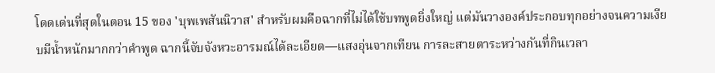โดดเด่นที่สุดในตอน 15 ของ 'บุพเพสันนิวาส' สำหรับผมคือฉากที่ไม่ได้ใช้บทพูดยิ่งใหญ่ แต่มันวางองค์ประกอบทุกอย่างจนความเงียบมีน้ำหนักมากกว่าคำพูด ฉากนี้จับจังหวะอารมณ์ได้ละเอียด—แสงอุ่นจากเทียน การละสายตาระหว่างกันที่กินเวลา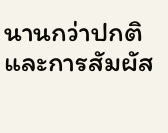นานกว่าปกติ และการสัมผัส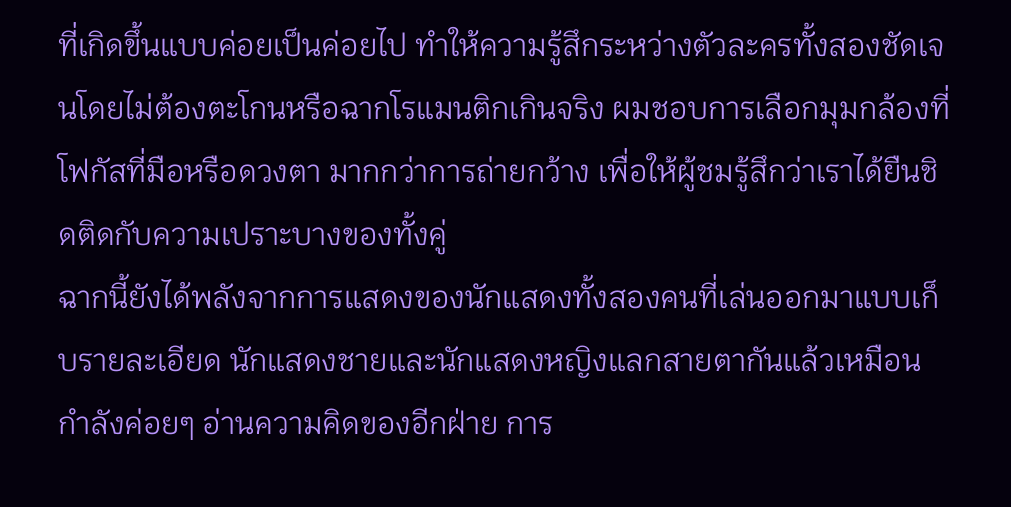ที่เกิดขึ้นแบบค่อยเป็นค่อยไป ทำให้ความรู้สึกระหว่างตัวละครทั้งสองชัดเจนโดยไม่ต้องตะโกนหรือฉากโรแมนติกเกินจริง ผมชอบการเลือกมุมกล้องที่โฟกัสที่มือหรือดวงตา มากกว่าการถ่ายกว้าง เพื่อให้ผู้ชมรู้สึกว่าเราได้ยืนชิดติดกับความเปราะบางของทั้งคู่
ฉากนี้ยังได้พลังจากการแสดงของนักแสดงทั้งสองคนที่เล่นออกมาแบบเก็บรายละเอียด นักแสดงชายและนักแสดงหญิงแลกสายตากันแล้วเหมือนกำลังค่อยๆ อ่านความคิดของอีกฝ่าย การ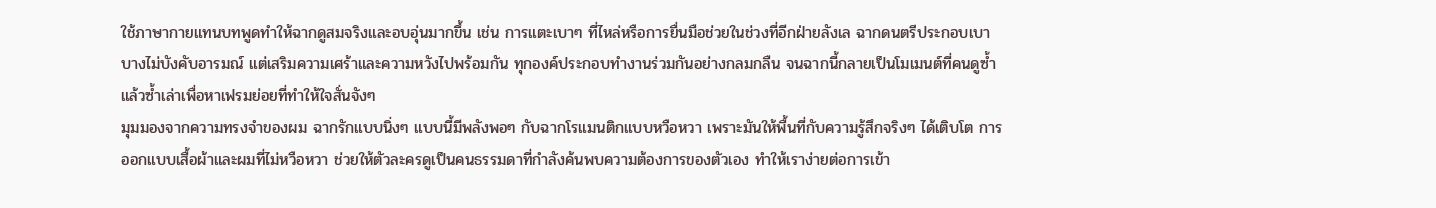ใช้ภาษากายแทนบทพูดทำให้ฉากดูสมจริงและอบอุ่นมากขึ้น เช่น การแตะเบาๆ ที่ไหล่หรือการยื่นมือช่วยในช่วงที่อีกฝ่ายลังเล ฉากดนตรีประกอบเบาบางไม่บังคับอารมณ์ แต่เสริมความเศร้าและความหวังไปพร้อมกัน ทุกองค์ประกอบทำงานร่วมกันอย่างกลมกลืน จนฉากนี้กลายเป็นโมเมนต์ที่คนดูซ้ำแล้วซ้ำเล่าเพื่อหาเฟรมย่อยที่ทำให้ใจสั่นจังๆ
มุมมองจากความทรงจำของผม ฉากรักแบบนิ่งๆ แบบนี้มีพลังพอๆ กับฉากโรแมนติกแบบหวือหวา เพราะมันให้พื้นที่กับความรู้สึกจริงๆ ได้เติบโต การออกแบบเสื้อผ้าและผมที่ไม่หวือหวา ช่วยให้ตัวละครดูเป็นคนธรรมดาที่กำลังค้นพบความต้องการของตัวเอง ทำให้เราง่ายต่อการเข้า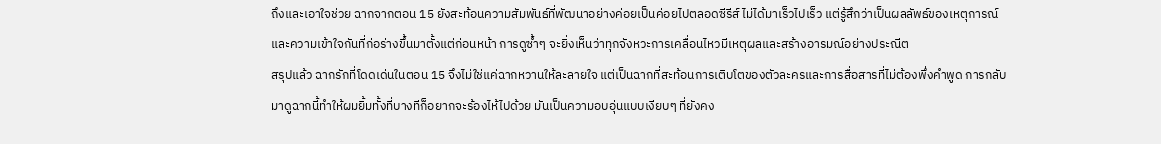ถึงและเอาใจช่วย ฉากจากตอน 15 ยังสะท้อนความสัมพันธ์ที่พัฒนาอย่างค่อยเป็นค่อยไปตลอดซีรีส์ ไม่ได้มาเร็วไปเร็ว แต่รู้สึกว่าเป็นผลลัพธ์ของเหตุการณ์และความเข้าใจกันที่ก่อร่างขึ้นมาตั้งแต่ก่อนหน้า การดูซ้ำๆ จะยิ่งเห็นว่าทุกจังหวะการเคลื่อนไหวมีเหตุผลและสร้างอารมณ์อย่างประณีต
สรุปแล้ว ฉากรักที่โดดเด่นในตอน 15 จึงไม่ใช่แค่ฉากหวานให้ละลายใจ แต่เป็นฉากที่สะท้อนการเติบโตของตัวละครและการสื่อสารที่ไม่ต้องพึ่งคำพูด การกลับมาดูฉากนี้ทำให้ผมยิ้มทั้งที่บางทีก็อยากจะร้องไห้ไปด้วย มันเป็นความอบอุ่นแบบเงียบๆ ที่ยังคง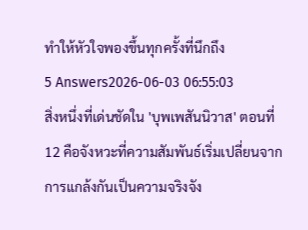ทำให้หัวใจพองขึ้นทุกครั้งที่นึกถึง
5 Answers2026-06-03 06:55:03
สิ่งหนึ่งที่เด่นชัดใน 'บุพเพสันนิวาส' ตอนที่ 12 คือจังหวะที่ความสัมพันธ์เริ่มเปลี่ยนจากการแกล้งกันเป็นความจริงจัง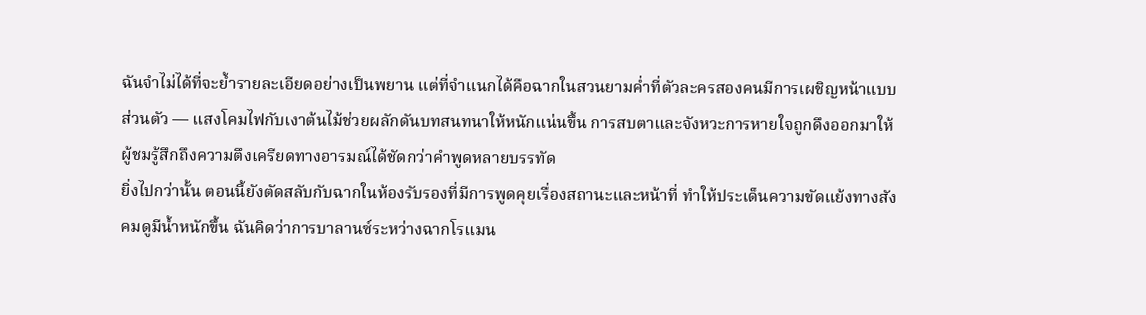ฉันจำไม่ได้ที่จะย้ำรายละเอียดอย่างเป็นพยาน แต่ที่จำแนกได้คือฉากในสวนยามค่ำที่ตัวละครสองคนมีการเผชิญหน้าแบบส่วนตัว — แสงโคมไฟกับเงาต้นไม้ช่วยผลักดันบทสนทนาให้หนักแน่นขึ้น การสบตาและจังหวะการหายใจถูกดึงออกมาให้ผู้ชมรู้สึกถึงความตึงเครียดทางอารมณ์ได้ชัดกว่าคำพูดหลายบรรทัด
ยิ่งไปกว่านั้น ตอนนี้ยังตัดสลับกับฉากในห้องรับรองที่มีการพูดคุยเรื่องสถานะและหน้าที่ ทำให้ประเด็นความขัดแย้งทางสังคมดูมีน้ำหนักขึ้น ฉันคิดว่าการบาลานซ์ระหว่างฉากโรแมน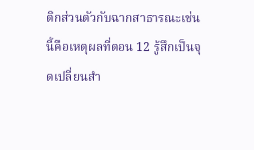ติกส่วนตัวกับฉากสาธารณะเช่นนี้คือเหตุผลที่ตอน 12 รู้สึกเป็นจุดเปลี่ยนสำ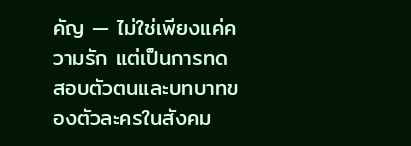คัญ — ไม่ใช่เพียงแค่ความรัก แต่เป็นการทดสอบตัวตนและบทบาทของตัวละครในสังคม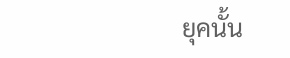ยุคนั้น